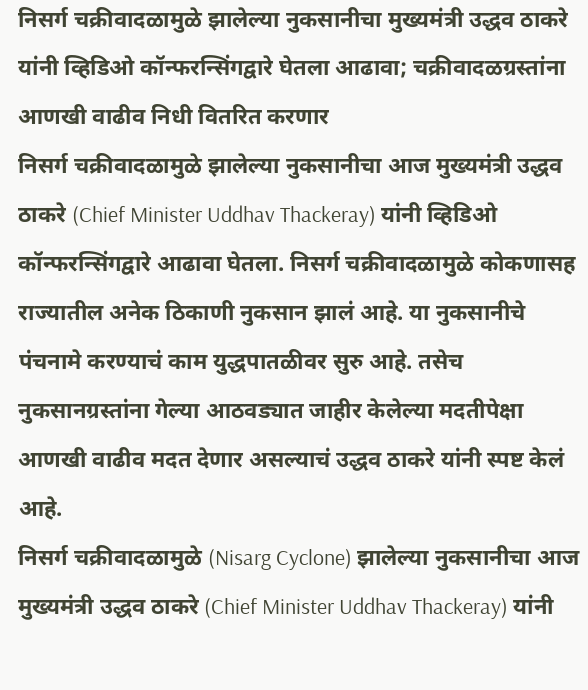निसर्ग चक्रीवादळामुळे झालेल्या नुकसानीचा मुख्यमंत्री उद्धव ठाकरे यांनी व्हिडिओ कॉन्फरन्सिंगद्वारे घेतला आढावा; चक्रीवादळग्रस्तांना आणखी वाढीव निधी वितरित करणार
निसर्ग चक्रीवादळामुळे झालेल्या नुकसानीचा आज मुख्यमंत्री उद्धव ठाकरे (Chief Minister Uddhav Thackeray) यांनी व्हिडिओ कॉन्फरन्सिंगद्वारे आढावा घेतला. निसर्ग चक्रीवादळामुळे कोकणासह राज्यातील अनेक ठिकाणी नुकसान झालं आहे. या नुकसानीचे पंचनामे करण्याचं काम युद्धपातळीवर सुरु आहे. तसेच नुकसानग्रस्तांना गेल्या आठवड्यात जाहीर केलेल्या मदतीपेक्षा आणखी वाढीव मदत देणार असल्याचं उद्धव ठाकरे यांनी स्पष्ट केलं आहे.
निसर्ग चक्रीवादळामुळे (Nisarg Cyclone) झालेल्या नुकसानीचा आज मुख्यमंत्री उद्धव ठाकरे (Chief Minister Uddhav Thackeray) यांनी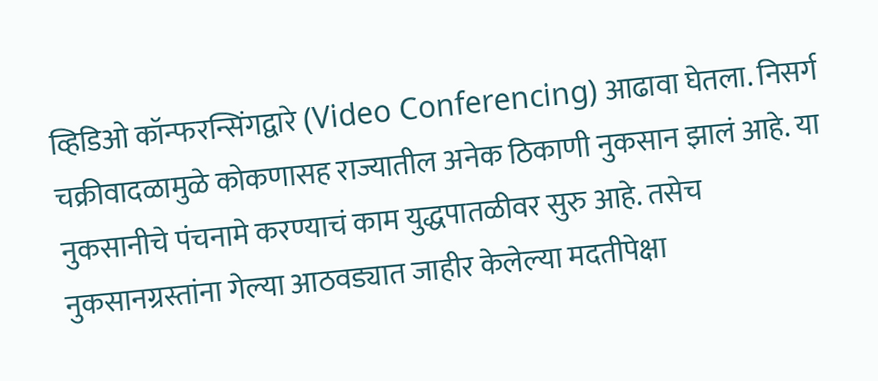व्हिडिओ कॉन्फरन्सिंगद्वारे (Video Conferencing) आढावा घेतला. निसर्ग चक्रीवादळामुळे कोकणासह राज्यातील अनेक ठिकाणी नुकसान झालं आहे. या नुकसानीचे पंचनामे करण्याचं काम युद्धपातळीवर सुरु आहे. तसेच नुकसानग्रस्तांना गेल्या आठवड्यात जाहीर केलेल्या मदतीपेक्षा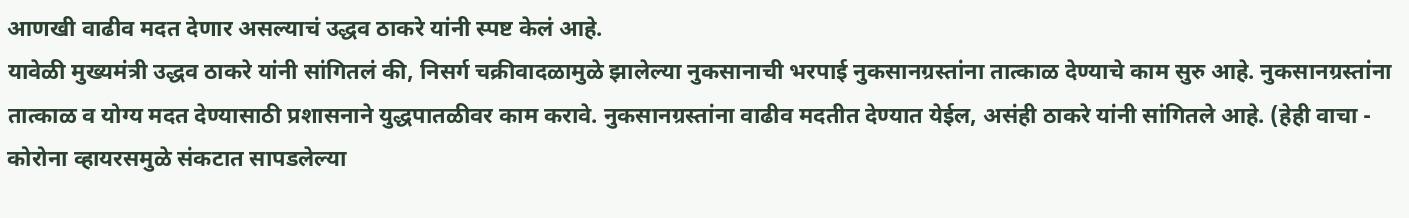आणखी वाढीव मदत देणार असल्याचं उद्धव ठाकरे यांनी स्पष्ट केलं आहे.
यावेळी मुख्यमंत्री उद्धव ठाकरे यांनी सांगितलं की, निसर्ग चक्रीवादळामुळे झालेल्या नुकसानाची भरपाई नुकसानग्रस्तांना तात्काळ देण्याचे काम सुरु आहे. नुकसानग्रस्तांना तात्काळ व योग्य मदत देण्यासाठी प्रशासनाने युद्धपातळीवर काम करावे. नुकसानग्रस्तांना वाढीव मदतीत देण्यात येईल, असंही ठाकरे यांनी सांगितले आहे. (हेही वाचा - कोरोना व्हायरसमुळे संकटात सापडलेल्या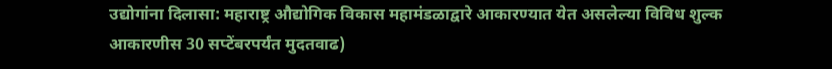उद्योगांना दिलासा: महाराष्ट्र औद्योगिक विकास महामंडळाद्वारे आकारण्यात येत असलेल्या विविध शुल्क आकारणीस 30 सप्टेंबरपर्यंत मुदतवाढ)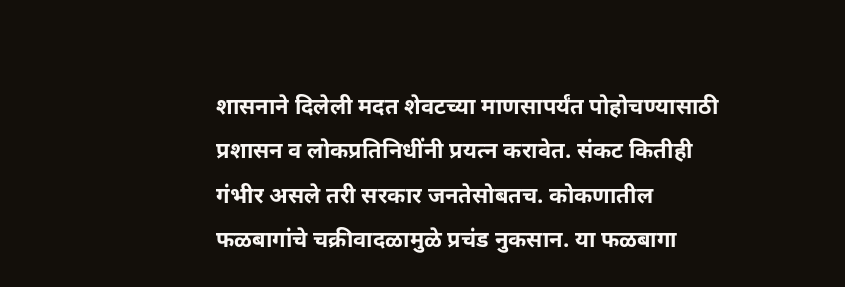शासनाने दिलेली मदत शेवटच्या माणसापर्यंत पोहोचण्यासाठी प्रशासन व लोकप्रतिनिधींनी प्रयत्न करावेत. संकट कितीही गंभीर असले तरी सरकार जनतेसोबतच. कोकणातील फळबागांचे चक्रीवादळामुळे प्रचंड नुकसान. या फळबागा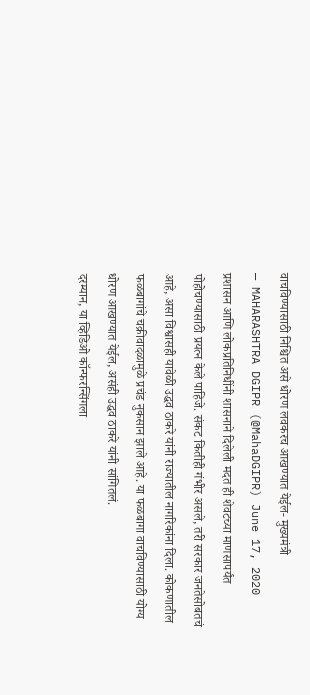वाचविण्यासाठी निश्चित असे धोरण लवकरच आखण्यात येईल- मुख्यमंत्री
— MAHARASHTRA DGIPR (@MahaDGIPR) June 17, 2020
प्रशासन आणि लोकप्रतिनिधींनी शासनाने दिलेली मदत ही शेवटच्या माणसापर्यंत पोहोचण्यासाठी प्रयत्न केले पाहिजे. संकट कितीही गंभीर असले, तरी सरकार जनतेसोबतचं आहे, असा विश्वासही यावेळी उद्धव ठाकरे यांनी राज्यातील नागरिकांना दिला. कोकणातील फळबागांचे चक्रीवादळामुळे प्रचंड नुकसान झाले आहे. या फळबागा वाचविण्यासाठी योग्य धोरण आखण्यात येईल, असंही उद्धव ठाकरे यांनी सांगितलं.
दरम्यान, या व्हिडिओ कॉन्फरन्सिंगला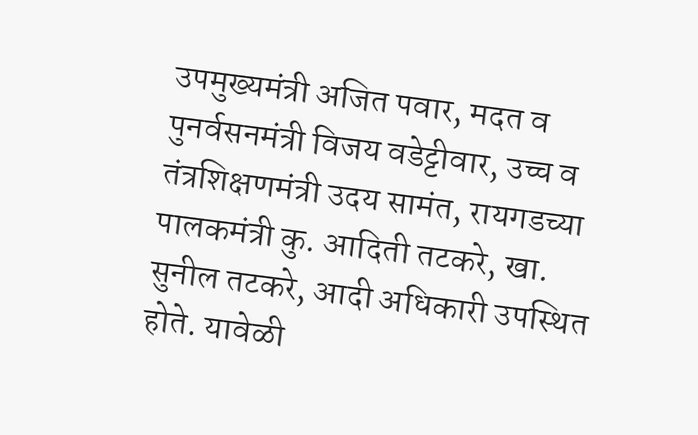उपमुख्यमंत्री अजित पवार, मदत व पुनर्वसनमंत्री विजय वडेट्टीवार, उच्च व तंत्रशिक्षणमंत्री उदय सामंत, रायगडच्या पालकमंत्री कु. आदिती तटकरे, खा. सुनील तटकरे, आदी अधिकारी उपस्थित होते. यावेळी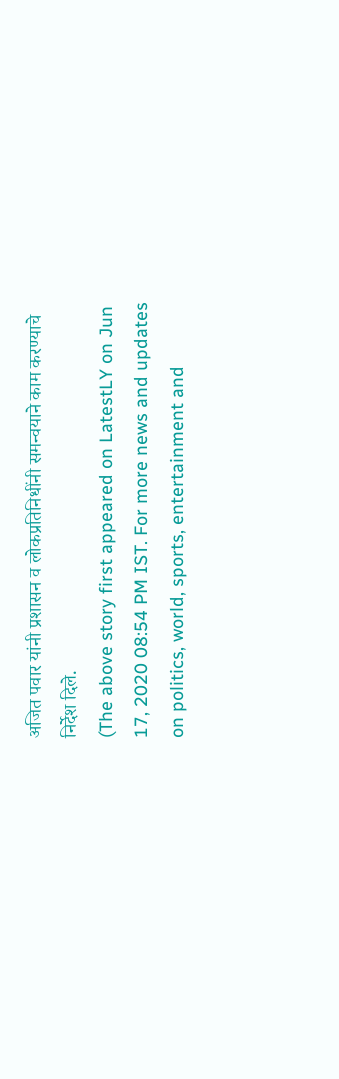अजित पवार यांनी प्रशासन व लोकप्रतिनिधींनी समन्वयाने काम करण्याचे निर्देश दिले.
(The above story first appeared on LatestLY on Jun 17, 2020 08:54 PM IST. For more news and updates on politics, world, sports, entertainment and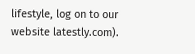lifestyle, log on to our website latestly.com).